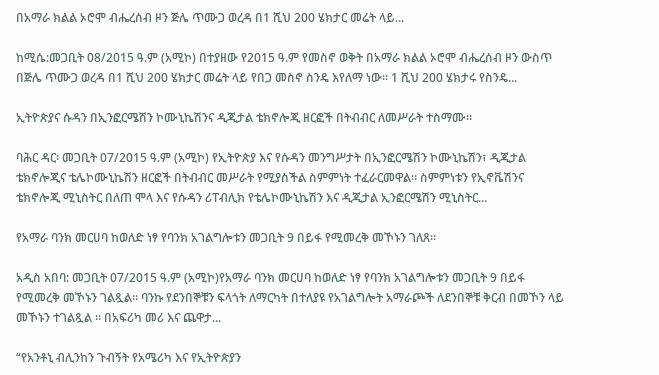በአማራ ክልል ኦሮሞ ብሔረሰብ ዞን ጅሌ ጥሙጋ ወረዳ በ1 ሺህ 200 ሄክታር መሬት ላይ...

ከሚሴ:መጋቢት 08/2015 ዓ.ም (አሚኮ) በተያዘው የ2015 ዓ.ም የመስኖ ወቅት በአማራ ክልል ኦሮሞ ብሔረሰብ ዞን ውስጥ በጅሌ ጥሙጋ ወረዳ በ1 ሺህ 200 ሄክታር መሬት ላይ የበጋ መስኖ ስንዴ እየለማ ነው። 1 ሺህ 200 ሄክታሩ የስንዴ...

ኢትዮጵያና ሱዳን በኢንፎርሜሽን ኮሙኒኬሽንና ዲጂታል ቴክኖሎጂ ዘርፎች በትብብር ለመሥራት ተስማሙ።

ባሕር ዳር፡ መጋቢት 07/2015 ዓ.ም (አሚኮ) የኢትዮጵያ እና የሱዳን መንግሥታት በኢንፎርሜሽን ኮሙኒኬሽን፣ ዲጂታል ቴክኖሎጂና ቴሌኮሙኒኬሽን ዘርፎች በትብብር መሥራት የሚያስችል ስምምነት ተፈራርመዋል። ስምምነቱን የኢኖቬሽንና ቴክኖሎጂ ሚኒስትር በለጠ ሞላ እና የሱዳን ሪፐብሊክ የቴሌኮሙኒኬሽን እና ዲጂታል ኢንፎርሜሽን ሚኒስትር...

የአማራ ባንክ መርሀባ ከወለድ ነፃ የባንክ አገልግሎቱን መጋቢት 9 በይፋ የሚመረቅ መኾኑን ገለጸ።

አዲስ አበባ: መጋቢት 07/2015 ዓ.ም (አሚኮ)የአማራ ባንክ መርሀባ ከወለድ ነፃ የባንክ አገልግሎቱን መጋቢት 9 በይፋ የሚመረቅ መኾኑን ገልጿል። ባንኩ የደንበኞቹን ፍላጎት ለማርካት በተለያዩ የአገልግሎት አማራጮች ለደንበኞቹ ቅርብ በመኾን ላይ መኾኑን ተገልጿል ። በአፍሪካ መሪ እና ጨዋታ...

“የአንቶኒ ብሊንከን ጉብኝት የአሜሪካ እና የኢትዮጵያን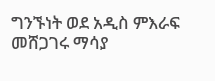ግንኙነት ወደ አዲስ ምእራፍ መሸጋገሩ ማሳያ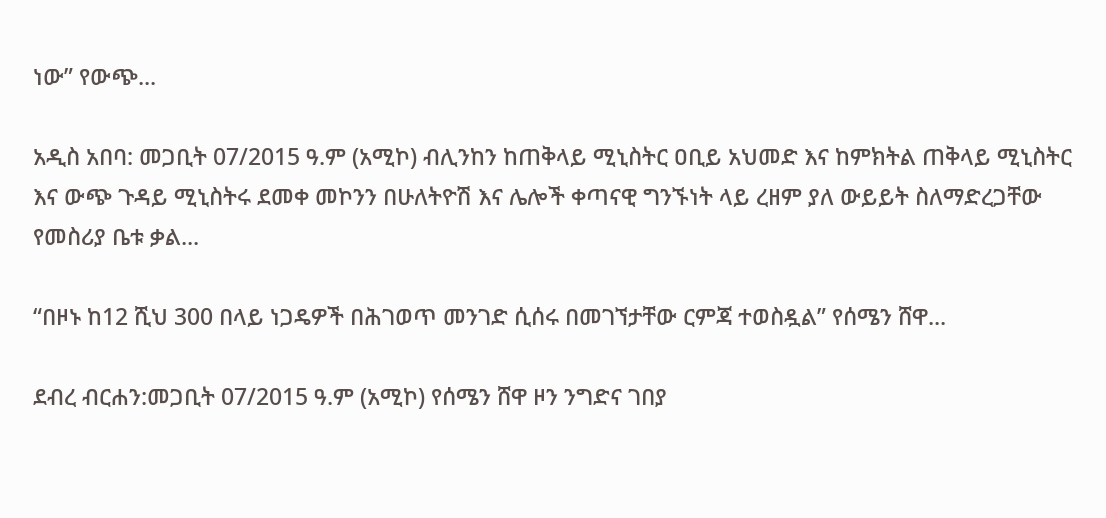ነው” የውጭ...

አዲስ አበባ: መጋቢት 07/2015 ዓ.ም (አሚኮ) ብሊንከን ከጠቅላይ ሚኒስትር ዐቢይ አህመድ እና ከምክትል ጠቅላይ ሚኒስትር እና ውጭ ጉዳይ ሚኒስትሩ ደመቀ መኮንን በሁለትዮሽ እና ሌሎች ቀጣናዊ ግንኙነት ላይ ረዘም ያለ ውይይት ስለማድረጋቸው የመስሪያ ቤቱ ቃል...

“በዞኑ ከ12 ሺህ 300 በላይ ነጋዴዎች በሕገወጥ መንገድ ሲሰሩ በመገኘታቸው ርምጃ ተወስዷል” የሰሜን ሸዋ...

ደብረ ብርሐን:መጋቢት 07/2015 ዓ.ም (አሚኮ) የሰሜን ሸዋ ዞን ንግድና ገበያ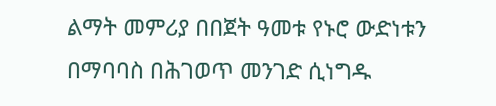ልማት መምሪያ በበጀት ዓመቱ የኑሮ ውድነቱን በማባባስ በሕገወጥ መንገድ ሲነግዱ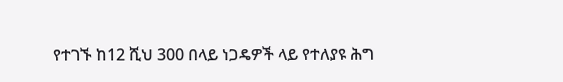የተገኙ ከ12 ሺህ 300 በላይ ነጋዴዎች ላይ የተለያዩ ሕግ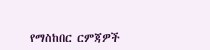የማስከበር ርምጃዎች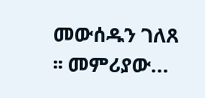መውሰዱን ገለጸ ፡፡ መምሪያው...